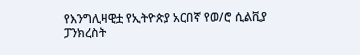የእንግሊዛዊቷ የኢትዮጵያ አርበኛ የወ/ሮ ሲልቪያ ፓንክረስት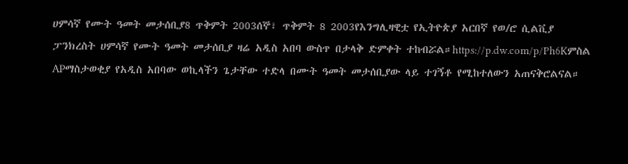ሀምሳኛ የሙት ዓመት መታሰቢያ8 ጥቅምት 2003ሰኞ፣ ጥቅምት 8 2003የእንግሊዛዊቷ የኢትዮጵያ አርበኛ የወ/ሮ ሲልቪያ ፓንክረስት ሀምሳኛ የሙት ዓመት መታሰቢያ ዛሬ አዲስ አበባ ውስጥ በታላቅ ድምቀት ተከብሯል።https://p.dw.com/p/Ph6Kምስል APማስታወቂያ የአዲስ አበባው ወኪላችን ጌታቸው ተድላ በሙት ዓመት መታሰቢያው ላይ ተገኝቶ የሚከተለውን አጠናቅሮልናል።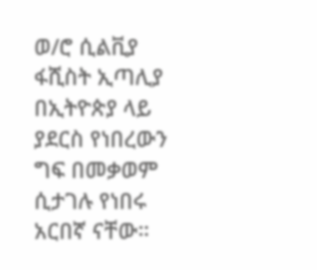ወ/ሮ ሲልቪያ ፋሺስት ኢጣሊያ በኢትዮጵያ ላይ ያደርስ የነበረውን ግፍ በመቃወም ሲታገሉ የነበሩ አርበኛ ናቸው።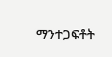ማንተጋፍቶት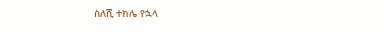ስለሺ ተክሌ የኋላ